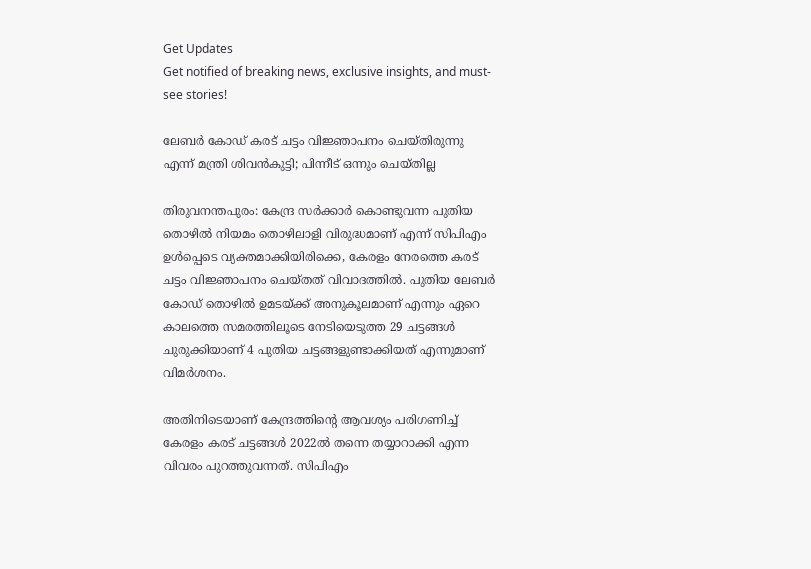Get Updates
Get notified of breaking news, exclusive insights, and must-see stories!

ലേബര്‍ കോഡ് കരട് ചട്ടം വിജ്ഞാപനം ചെയ്തിരുന്നു എന്ന് മന്ത്രി ശിവന്‍കുട്ടി; പിന്നീട് ഒന്നും ചെയ്തില്ല

തിരുവനന്തപുരം: കേന്ദ്ര സര്‍ക്കാര്‍ കൊണ്ടുവന്ന പുതിയ തൊഴില്‍ നിയമം തൊഴിലാളി വിരുദ്ധമാണ് എന്ന് സിപിഎം ഉള്‍പ്പെടെ വ്യക്തമാക്കിയിരിക്കെ, കേരളം നേരത്തെ കരട് ചട്ടം വിജ്ഞാപനം ചെയ്തത് വിവാദത്തില്‍. പുതിയ ലേബര്‍ കോഡ് തൊഴില്‍ ഉമടയ്ക്ക് അനുകൂലമാണ് എന്നും ഏറെ കാലത്തെ സമരത്തിലൂടെ നേടിയെടുത്ത 29 ചട്ടങ്ങള്‍ ചുരുക്കിയാണ് 4 പുതിയ ചട്ടങ്ങളുണ്ടാക്കിയത് എന്നുമാണ് വിമര്‍ശനം.

അതിനിടെയാണ് കേന്ദ്രത്തിന്റെ ആവശ്യം പരിഗണിച്ച് കേരളം കരട് ചട്ടങ്ങള്‍ 2022ല്‍ തന്നെ തയ്യാറാക്കി എന്ന വിവരം പുറത്തുവന്നത്. സിപിഎം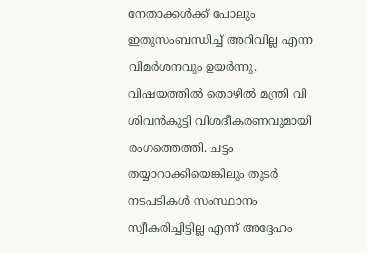നേതാക്കള്‍ക്ക് പോലും ഇതുസംബന്ധിച്ച് അറിവില്ല എന്ന വിമര്‍ശനവും ഉയര്‍ന്നു. വിഷയത്തില്‍ തൊഴില്‍ മന്ത്രി വി ശിവന്‍കുട്ടി വിശദീകരണവുമായി രംഗത്തെത്തി. ചട്ടം തയ്യാറാക്കിയെങ്കിലും തുടര്‍ നടപടികള്‍ സംസ്ഥാനം സ്വീകരിച്ചിട്ടില്ല എന്ന് അദ്ദേഹം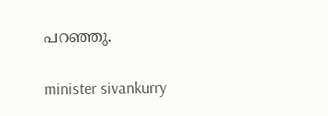പറഞ്ഞു.

minister sivankurry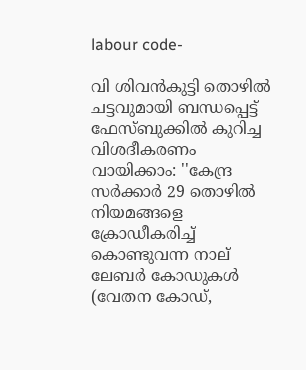labour code-

വി ശിവന്‍കുട്ടി തൊഴില്‍ ചട്ടവുമായി ബന്ധപ്പെട്ട് ഫേസ്ബുക്കില്‍ കുറിച്ച വിശദീകരണം വായിക്കാം: ''കേന്ദ്ര സര്‍ക്കാര്‍ 29 തൊഴില്‍ നിയമങ്ങളെ ക്രോഡീകരിച്ച് കൊണ്ടുവന്ന നാല് ലേബര്‍ കോഡുകള്‍ (വേതന കോഡ്,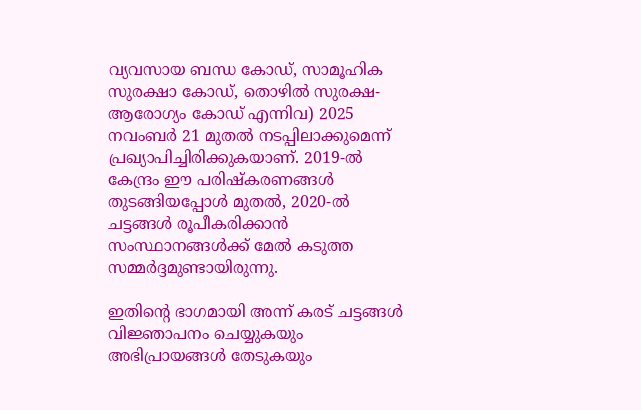വ്യവസായ ബന്ധ കോഡ്, സാമൂഹിക സുരക്ഷാ കോഡ്, തൊഴില്‍ സുരക്ഷ-ആരോഗ്യം കോഡ് എന്നിവ) 2025 നവംബര്‍ 21 മുതല്‍ നടപ്പിലാക്കുമെന്ന് പ്രഖ്യാപിച്ചിരിക്കുകയാണ്. 2019-ല്‍ കേന്ദ്രം ഈ പരിഷ്‌കരണങ്ങള്‍ തുടങ്ങിയപ്പോള്‍ മുതല്‍, 2020-ല്‍ ചട്ടങ്ങള്‍ രൂപീകരിക്കാന്‍ സംസ്ഥാനങ്ങള്‍ക്ക് മേല്‍ കടുത്ത സമ്മര്‍ദ്ദമുണ്ടായിരുന്നു.

ഇതിന്റെ ഭാഗമായി അന്ന് കരട് ചട്ടങ്ങള്‍ വിജ്ഞാപനം ചെയ്യുകയും അഭിപ്രായങ്ങള്‍ തേടുകയും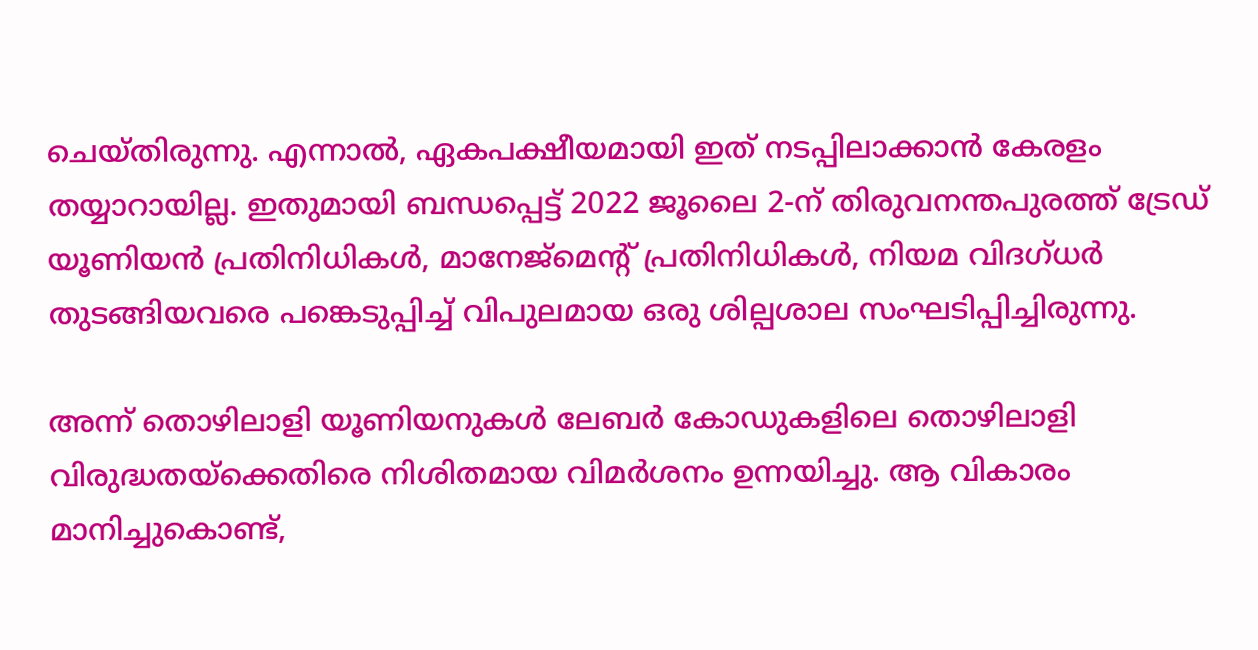ചെയ്തിരുന്നു. എന്നാല്‍, ഏകപക്ഷീയമായി ഇത് നടപ്പിലാക്കാന്‍ കേരളം തയ്യാറായില്ല. ഇതുമായി ബന്ധപ്പെട്ട് 2022 ജൂലൈ 2-ന് തിരുവനന്തപുരത്ത് ട്രേഡ് യൂണിയന്‍ പ്രതിനിധികള്‍, മാനേജ്‌മെന്റ് പ്രതിനിധികള്‍, നിയമ വിദഗ്ധര്‍ തുടങ്ങിയവരെ പങ്കെടുപ്പിച്ച് വിപുലമായ ഒരു ശില്പശാല സംഘടിപ്പിച്ചിരുന്നു.

അന്ന് തൊഴിലാളി യൂണിയനുകള്‍ ലേബര്‍ കോഡുകളിലെ തൊഴിലാളി വിരുദ്ധതയ്‌ക്കെതിരെ നിശിതമായ വിമര്‍ശനം ഉന്നയിച്ചു. ആ വികാരം മാനിച്ചുകൊണ്ട്,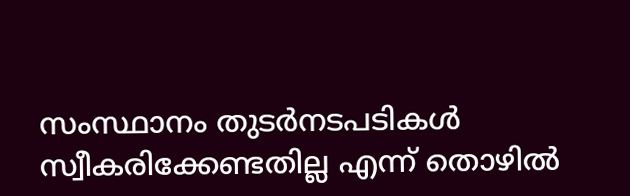സംസ്ഥാനം തുടര്‍നടപടികള്‍ സ്വീകരിക്കേണ്ടതില്ല എന്ന് തൊഴില്‍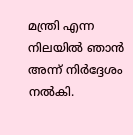മന്ത്രി എന്ന നിലയില്‍ ഞാന്‍ അന്ന് നിര്‍ദ്ദേശം നല്‍കി.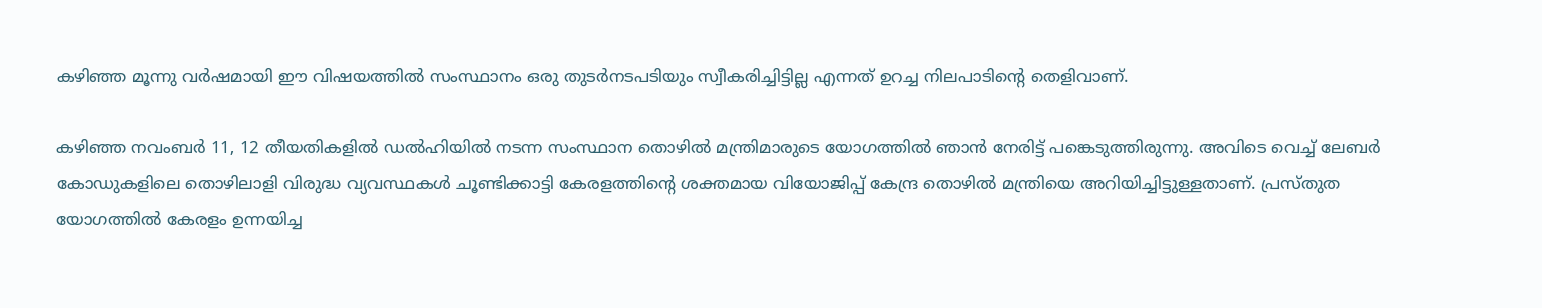കഴിഞ്ഞ മൂന്നു വര്‍ഷമായി ഈ വിഷയത്തില്‍ സംസ്ഥാനം ഒരു തുടര്‍നടപടിയും സ്വീകരിച്ചിട്ടില്ല എന്നത് ഉറച്ച നിലപാടിന്റെ തെളിവാണ്.

കഴിഞ്ഞ നവംബര്‍ 11, 12 തീയതികളില്‍ ഡല്‍ഹിയില്‍ നടന്ന സംസ്ഥാന തൊഴില്‍ മന്ത്രിമാരുടെ യോഗത്തില്‍ ഞാന്‍ നേരിട്ട് പങ്കെടുത്തിരുന്നു. അവിടെ വെച്ച് ലേബര്‍ കോഡുകളിലെ തൊഴിലാളി വിരുദ്ധ വ്യവസ്ഥകള്‍ ചൂണ്ടിക്കാട്ടി കേരളത്തിന്റെ ശക്തമായ വിയോജിപ്പ് കേന്ദ്ര തൊഴില്‍ മന്ത്രിയെ അറിയിച്ചിട്ടുള്ളതാണ്. പ്രസ്തുത യോഗത്തില്‍ കേരളം ഉന്നയിച്ച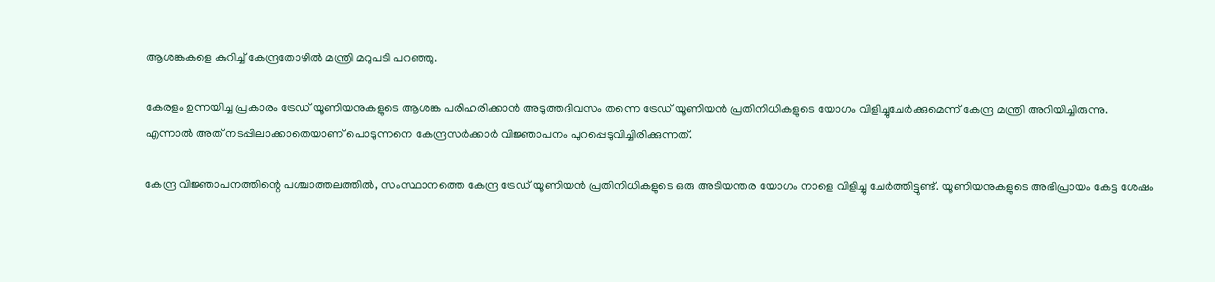ആശങ്കകളെ കുറിച്ച് കേന്ദ്രതോഴില്‍ മന്ത്രി മറുപടി പറഞ്ഞു.

കേരളം ഉന്നയിച്ച പ്രകാരം ട്രേഡ് യൂണിയനുകളുടെ ആശങ്ക പരിഹരിക്കാന്‍ അടുത്തദിവസം തന്നെ ട്രേഡ് യൂണിയന്‍ പ്രതിനിധികളുടെ യോഗം വിളിച്ചുചേര്‍ക്കുമെന്ന് കേന്ദ്ര മന്ത്രി അറിയിച്ചിരുന്നു. എന്നാല്‍ അത് നടപ്പിലാക്കാതെയാണ് പൊടുന്നനെ കേന്ദ്രസര്‍ക്കാര്‍ വിജ്ഞാപനം പുറപ്പെടുവിച്ചിരിക്കുന്നത്.

കേന്ദ്ര വിജ്ഞാപനത്തിന്റെ പശ്ചാത്തലത്തില്‍, സംസ്ഥാനത്തെ കേന്ദ്ര ട്രേഡ് യൂണിയന്‍ പ്രതിനിധികളുടെ ഒരു അടിയന്തര യോഗം നാളെ വിളിച്ചു ചേര്‍ത്തിട്ടുണ്ട്. യൂണിയനുകളുടെ അഭിപ്രായം കേട്ട ശേഷം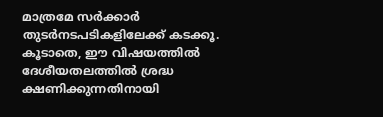മാത്രമേ സര്‍ക്കാര്‍ തുടര്‍നടപടികളിലേക്ക് കടക്കൂ. കൂടാതെ, ഈ വിഷയത്തില്‍ ദേശീയതലത്തില്‍ ശ്രദ്ധ ക്ഷണിക്കുന്നതിനായി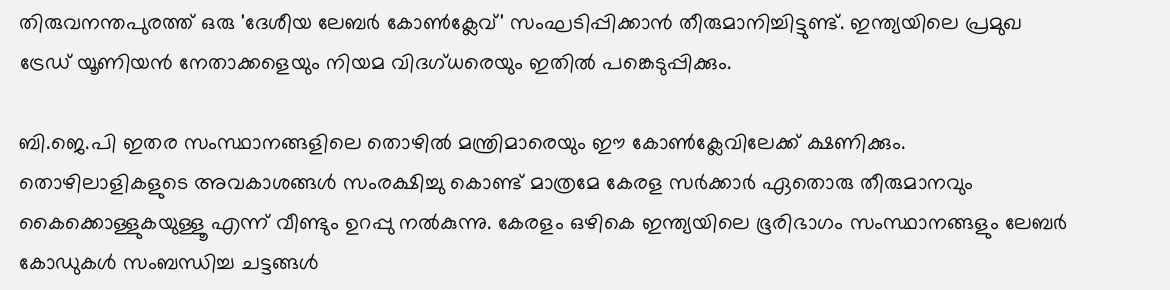തിരുവനന്തപുരത്ത് ഒരു 'ദേശീയ ലേബര്‍ കോണ്‍ക്ലേവ്' സംഘടിപ്പിക്കാന്‍ തീരുമാനിച്ചിട്ടുണ്ട്. ഇന്ത്യയിലെ പ്രമുഖ ട്രേഡ് യൂണിയന്‍ നേതാക്കളെയും നിയമ വിദഗ്ധരെയും ഇതില്‍ പങ്കെടുപ്പിക്കും.

ബി.ജെ.പി ഇതര സംസ്ഥാനങ്ങളിലെ തൊഴില്‍ മന്ത്രിമാരെയും ഈ കോണ്‍ക്ലേവിലേക്ക് ക്ഷണിക്കും. തൊഴിലാളികളുടെ അവകാശങ്ങള്‍ സംരക്ഷിച്ചു കൊണ്ട് മാത്രമേ കേരള സര്‍ക്കാര്‍ ഏതൊരു തീരുമാനവും കൈക്കൊള്ളുകയുള്ളൂ എന്ന് വീണ്ടും ഉറപ്പു നല്‍കുന്നു. കേരളം ഒഴികെ ഇന്ത്യയിലെ ഭൂരിഭാഗം സംസ്ഥാനങ്ങളും ലേബര്‍ കോഡുകള്‍ സംബന്ധിച്ച ചട്ടങ്ങള്‍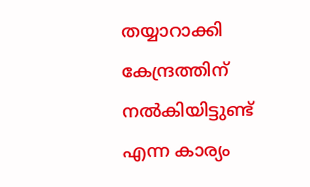തയ്യാറാക്കി കേന്ദ്രത്തിന് നല്‍കിയിട്ടുണ്ട് എന്ന കാര്യം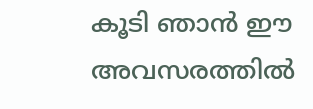കൂടി ഞാന്‍ ഈ അവസരത്തില്‍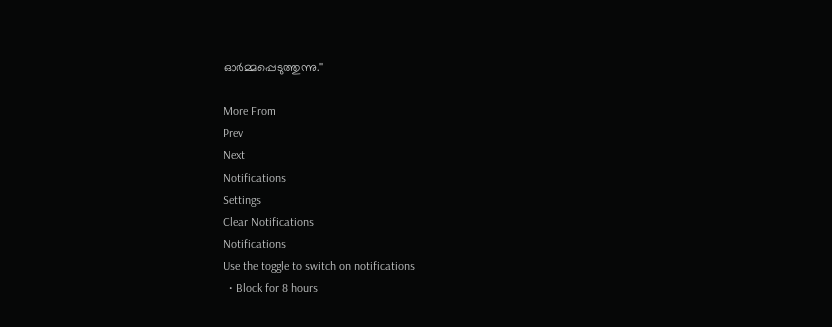ഓര്‍മ്മപ്പെടുത്തുന്നു.''

More From
Prev
Next
Notifications
Settings
Clear Notifications
Notifications
Use the toggle to switch on notifications
  • Block for 8 hours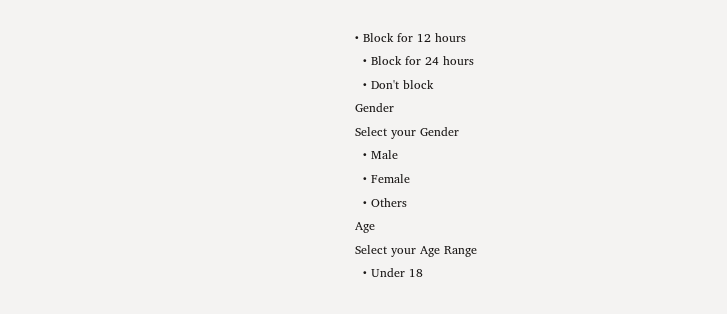• Block for 12 hours
  • Block for 24 hours
  • Don't block
Gender
Select your Gender
  • Male
  • Female
  • Others
Age
Select your Age Range
  • Under 18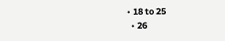• 18 to 25
  • 26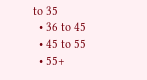to 35
  • 36 to 45
  • 45 to 55
  • 55+